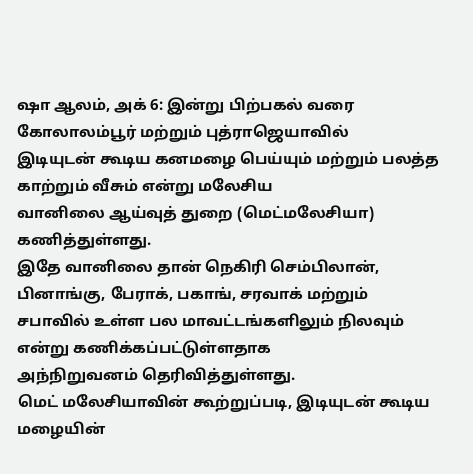ஷா ஆலம், அக் 6: இன்று பிற்பகல் வரை கோலாலம்பூர் மற்றும் புத்ராஜெயாவில்
இடியுடன் கூடிய கனமழை பெய்யும் மற்றும் பலத்த காற்றும் வீசும் என்று மலேசிய
வானிலை ஆய்வுத் துறை (மெட்மலேசியா) கணித்துள்ளது.
இதே வானிலை தான் நெகிரி செம்பிலான், பினாங்கு, பேராக், பகாங், சரவாக் மற்றும்
சபாவில் உள்ள பல மாவட்டங்களிலும் நிலவும் என்று கணிக்கப்பட்டுள்ளதாக
அந்நிறுவனம் தெரிவித்துள்ளது.
மெட் மலேசியாவின் கூற்றுப்படி, இடியுடன் கூடிய மழையின்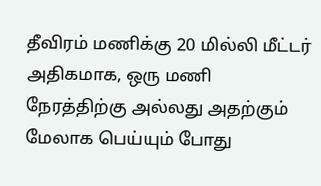தீவிரம் மணிக்கு 20 மில்லி மீட்டர் அதிகமாக, ஒரு மணி
நேரத்திற்கு அல்லது அதற்கும் மேலாக பெய்யும் போது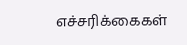எச்சரிக்கைகள்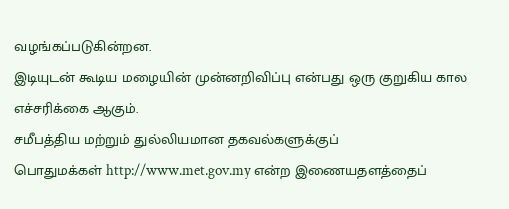வழங்கப்படுகின்றன.
இடியுடன் கூடிய மழையின் முன்னறிவிப்பு என்பது ஒரு குறுகிய கால
எச்சரிக்கை ஆகும்.
சமீபத்திய மற்றும் துல்லியமான தகவல்களுக்குப்
பொதுமக்கள் http://www.met.gov.my என்ற இணையதளத்தைப்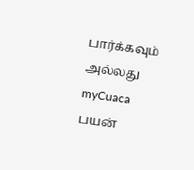பார்க்கவும் அல்லது myCuaca பயன்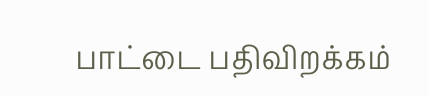பாட்டை பதிவிறக்கம்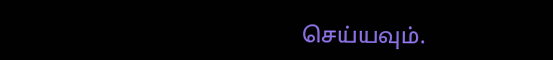செய்யவும்.